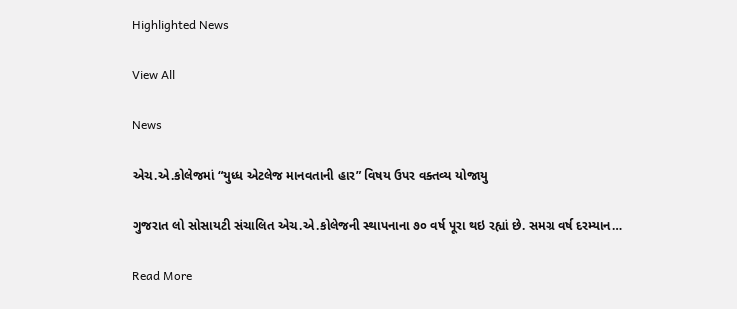Highlighted News

View All

News

એચ.એ.કોલેજમાં “યુધ્ધ એટલેજ માનવતાની હાર” વિષય ઉપર વક્તવ્ય યોજાયુ

ગુજરાત લો સોસાયટી સંચાલિત એચ.એ.કોલેજની સ્થાપનાના ૭૦ વર્ષ પૂરા થઇ રહ્યાં છે. સમગ્ર વર્ષ દરમ્યાન…

Read More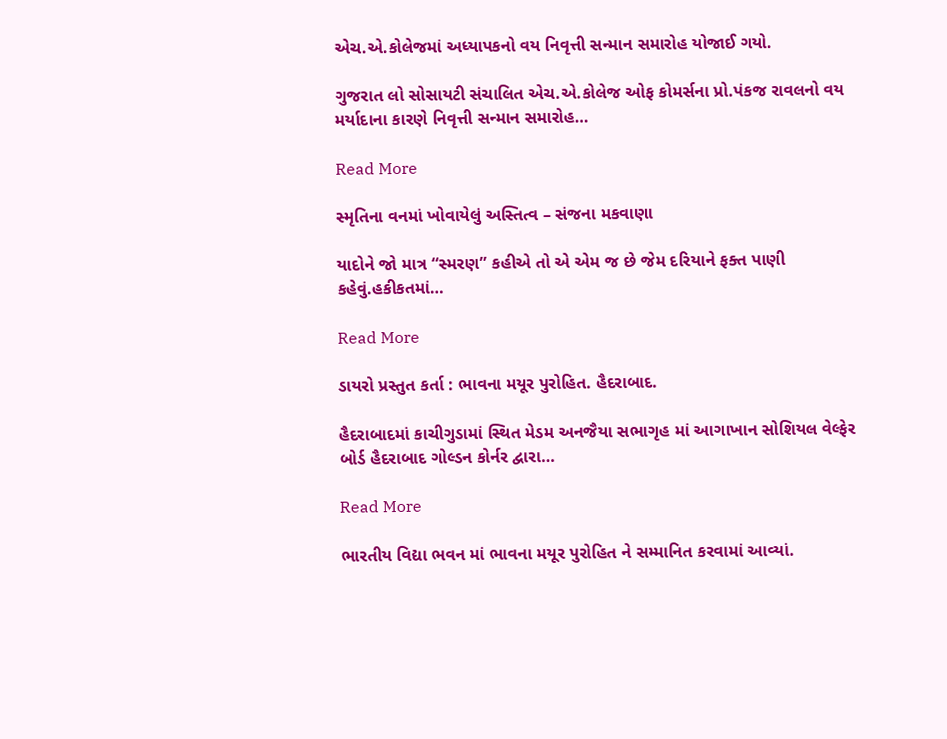એચ.એ.કોલેજમાં અધ્યાપકનો વય નિવૃત્તી સન્માન સમારોહ યોજાઈ ગયો.

ગુજરાત લો સોસાયટી સંચાલિત એચ.એ.કોલેજ ઓફ કોમર્સના પ્રો.પંકજ રાવલનો વય મર્યાદાના કારણે નિવૃત્તી સન્માન સમારોહ…

Read More

સ્મૃતિના વનમાં ખોવાયેલું અસ્તિત્વ – સંજના મકવાણા

યાદોને જો માત્ર “સ્મરણ” કહીએ તો એ એમ જ છે જેમ દરિયાને ફક્ત પાણી કહેવું.હકીકતમાં…

Read More

ડાયરો પ્રસ્તુત કર્તા : ભાવના મયૂર પુરોહિત. હૈદરાબાદ.

હૈદરાબાદમાં કાચીગુડામાં સ્થિત મેડમ અનજૈયા સભાગૃહ માં આગાખાન સોશિયલ વેલ્ફેર બોર્ડ હૈદરાબાદ ગોલ્ડન કોર્નર દ્વારા…

Read More

ભારતીય વિદ્યા ભવન માં ભાવના મયૂર પુરોહિત ને સમ્માનિત કરવામાં આવ્યાં.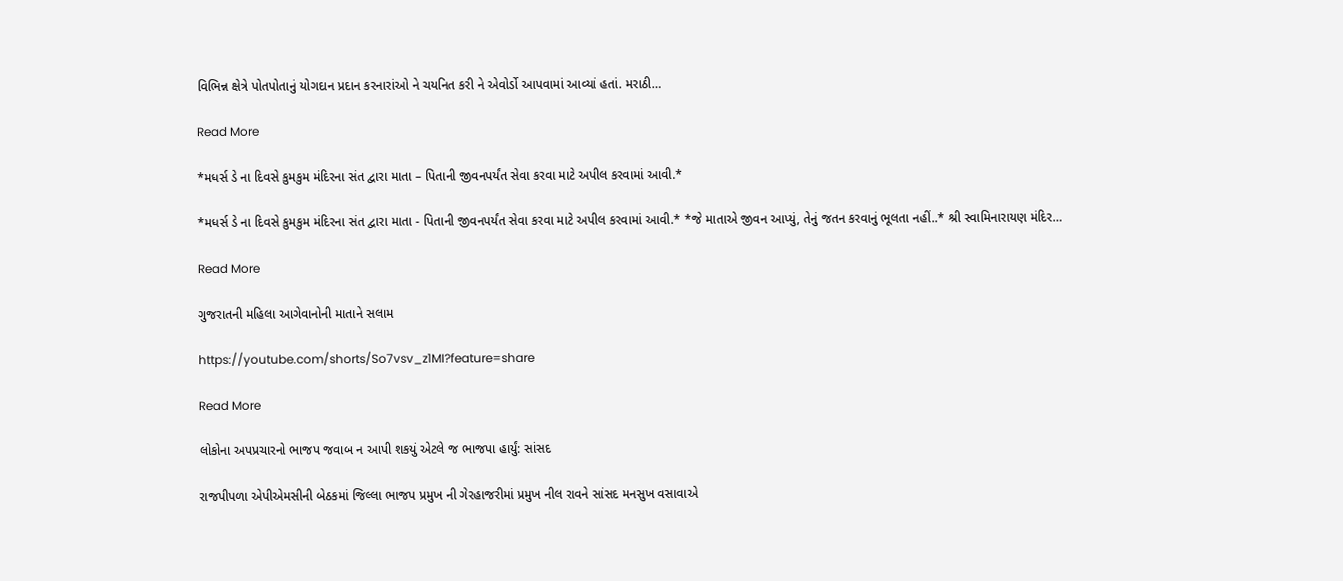વિભિન્ન ક્ષેત્રે પોતપોતાનું યોગદાન પ્રદાન કરનારાંઓ ને ચયનિત કરી ને એવોર્ડો આપવામાં આવ્યાં હતાં. મરાઠી…

Read More

*મધર્સ ડે ના દિવસે કુમકુમ મંદિરના સંત દ્વારા માતા – પિતાની જીવનપર્યંત સેવા કરવા માટે અપીલ કરવામાં આવી.*

*મધર્સ ડે ના દિવસે કુમકુમ મંદિરના સંત દ્વારા માતા - પિતાની જીવનપર્યંત સેવા કરવા માટે અપીલ કરવામાં આવી.* *જે માતાએ જીવન આપ્યું, તેનું જતન કરવાનું ભૂલતા નહીં..* શ્રી સ્વામિનારાયણ મંદિર…

Read More

ગુજરાતની મહિલા આગેવાનોની માતાને સલામ

https://youtube.com/shorts/So7vsv_z1MI?feature=share

Read More

લોકોના અપપ્રચારનો ભાજપ જવાબ ન આપી શકયું એટલે જ ભાજપા હાર્યું: સાંસદ

રાજપીપળા એપીએમસીની બેઠકમાં જિલ્લા ભાજપ પ્રમુખ ની ગેરહાજરીમાં પ્રમુખ નીલ રાવને સાંસદ મનસુખ વસાવાએ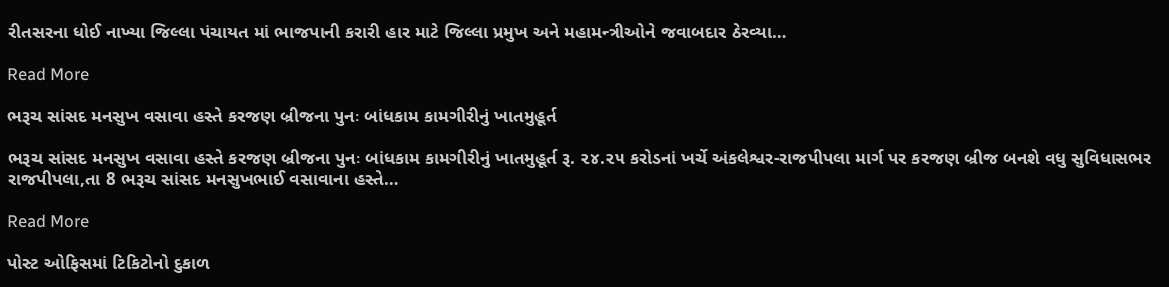રીતસરના ધોઈ નાખ્યા જિલ્લા પંચાયત માં ભાજપાની કરારી હાર માટે જિલ્લા પ્રમુખ અને મહામન્ત્રીઓને જવાબદાર ઠેરવ્યા…

Read More

ભરૂચ સાંસદ મનસુખ વસાવા હસ્તે કરજણ બ્રીજના પુનઃ બાંધકામ કામગીરીનું ખાતમુહૂર્ત

ભરૂચ સાંસદ મનસુખ વસાવા હસ્તે કરજણ બ્રીજના પુનઃ બાંધકામ કામગીરીનું ખાતમુહૂર્ત રૂ. ૨૪.૨૫ કરોડનાં ખર્ચે અંકલેશ્વર-રાજપીપલા માર્ગ પર કરજણ બ્રીજ બનશે વધુ સુવિધાસભર રાજપીપલા,તા 8 ભરૂચ સાંસદ મનસુખભાઈ વસાવાના હસ્તે…

Read More

પોસ્ટ ઓફિસમાં ટિકિટોનો દુકાળ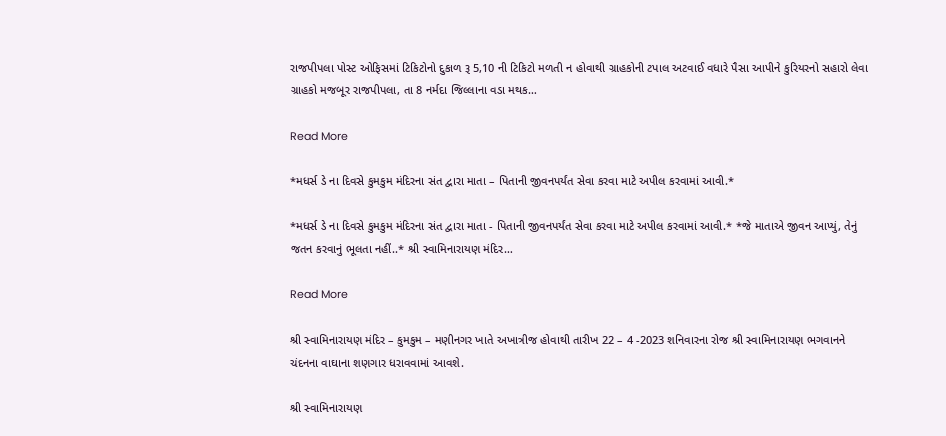રાજપીપલા પોસ્ટ ઓફિસમાં ટિકિટોનો દુકાળ રૂ 5,10 ની ટિકિટો મળતી ન હોવાથી ગ્રાહકોની ટપાલ અટવાઈ વધારે પૈસા આપીને કુરિયરનો સહારો લેવા ગ્રાહકો મજબૂર રાજપીપલા, તા 8 નર્મદા જિલ્લાના વડા મથક…

Read More

*મધર્સ ડે ના દિવસે કુમકુમ મંદિરના સંત દ્વારા માતા – પિતાની જીવનપર્યંત સેવા કરવા માટે અપીલ કરવામાં આવી.*

*મધર્સ ડે ના દિવસે કુમકુમ મંદિરના સંત દ્વારા માતા - પિતાની જીવનપર્યંત સેવા કરવા માટે અપીલ કરવામાં આવી.* *જે માતાએ જીવન આપ્યું, તેનું જતન કરવાનું ભૂલતા નહીં..* શ્રી સ્વામિનારાયણ મંદિર…

Read More

શ્રી સ્વામિનારાયણ મંદિર – કુમકુમ – મણીનગર ખાતે અખાત્રીજ હોવાથી તારીખ 22 – 4 -2023 શનિવારના રોજ શ્રી સ્વામિનારાયણ ભગવાનને ચંદનના વાઘાના શણગાર ધરાવવામાં આવશે.

શ્રી સ્વામિનારાયણ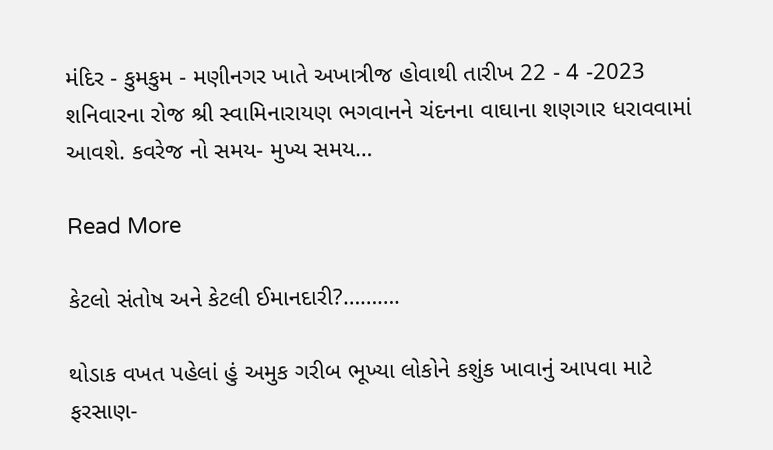મંદિર - કુમકુમ - મણીનગર ખાતે અખાત્રીજ હોવાથી તારીખ 22 - 4 -2023 શનિવારના રોજ શ્રી સ્વામિનારાયણ ભગવાનને ચંદનના વાઘાના શણગાર ધરાવવામાં આવશે. કવરેજ નો સમય- મુખ્ય સમય…

Read More

કેટલો સંતોષ અને કેટલી ઈમાનદારી?……….

થોડાક વખત પહેલાં હું અમુક ગરીબ ભૂખ્યા લોકોને કશુંક ખાવાનું આપવા માટે ફરસાણ-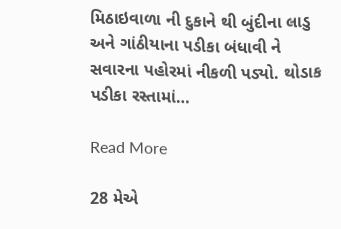મિઠાઇવાળા ની દુકાને થી બુંદીના લાડુ અને ગાંઠીયાના પડીકા બંધાવી ને સવારના પહોરમાં નીકળી પડ્યો. થોડાક પડીકા રસ્તામાં…

Read More

28 મેએ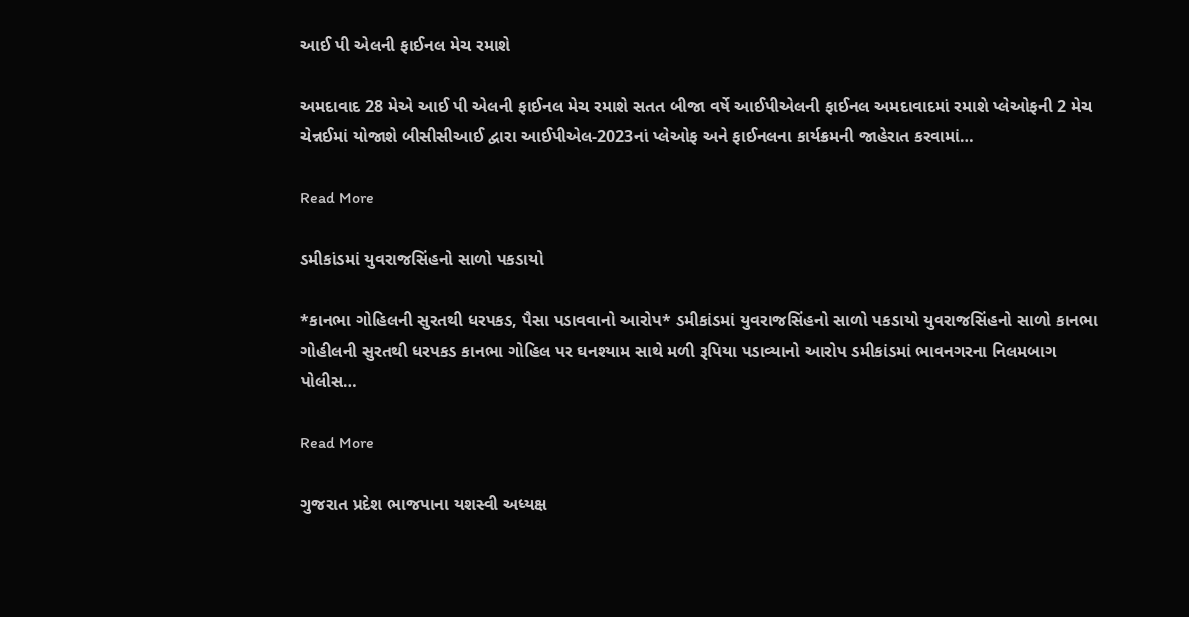આઈ પી એલની ફાઈનલ મેચ રમાશે

અમદાવાદ 28 મેએ આઈ પી એલની ફાઈનલ મેચ રમાશે સતત બીજા વર્ષે આઈપીએલની ફાઈનલ અમદાવાદમાં રમાશે પ્લેઓફની 2 મેચ ચેન્નઈમાં યોજાશે બીસીસીઆઈ દ્વારા આઈપીએલ-2023નાં પ્લેઓફ અને ફાઈનલના કાર્યક્રમની જાહેરાત કરવામાં…

Read More

ડમીકાંડમાં યુવરાજસિંહનો સાળો પકડાયો

*કાનભા ગોહિલની સુરતથી ધરપકડ, પૈસા પડાવવાનો આરોપ* ડમીકાંડમાં યુવરાજસિંહનો સાળો પકડાયો યુવરાજસિંહનો સાળો કાનભા ગોહીલની સુરતથી ધરપકડ કાનભા ગોહિલ પર ઘનશ્યામ સાથે મળી રૂપિયા પડાવ્યાનો આરોપ ડમીકાંડમાં ભાવનગરના નિલમબાગ પોલીસ…

Read More

ગુજરાત પ્રદેશ ભાજપાના યશસ્વી અધ્યક્ષ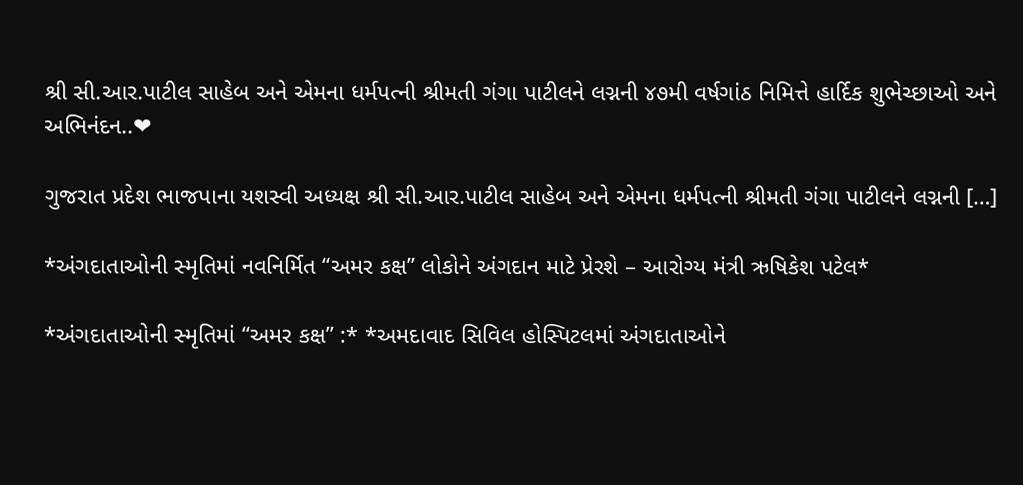શ્રી સી.આર.પાટીલ સાહેબ અને એમના ધર્મપત્ની શ્રીમતી ગંગા પાટીલને લગ્નની ૪૭મી વર્ષગાંઠ નિમિત્તે હાર્દિક શુભેચ્છાઓ અને અભિનંદન..❤

ગુજરાત પ્રદેશ ભાજપાના યશસ્વી અધ્યક્ષ શ્રી સી.આર.પાટીલ સાહેબ અને એમના ધર્મપત્ની શ્રીમતી ગંગા પાટીલને લગ્નની […]

*અંગદાતાઓની સ્મૃતિમાં નવનિર્મિત “અમર કક્ષ” લોકોને અંગદાન માટે પ્રેરશે – આરોગ્ય મંત્રી ઋષિકેશ પટેલ*

*અંગદાતાઓની સ્મૃતિમાં “અમર કક્ષ” :* *અમદાવાદ સિવિલ હોસ્પિટલમાં અંગદાતાઓને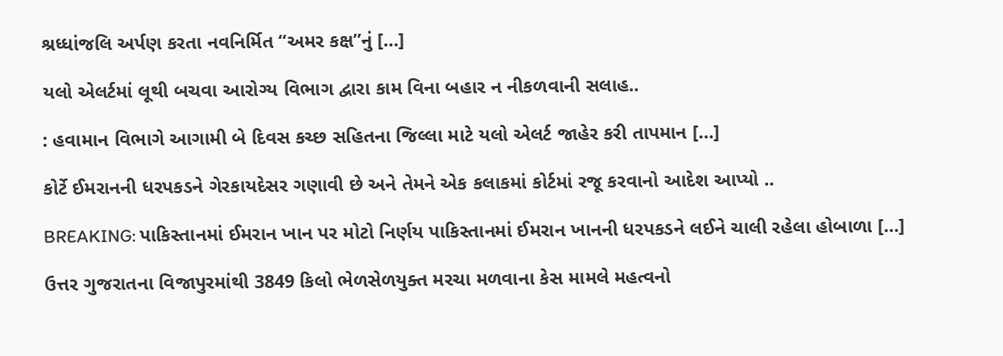શ્રધ્ધાંજલિ અર્પણ કરતા નવનિર્મિત “અમર કક્ષ”નું […]

યલો એલર્ટમાં લૂથી બચવા આરોગ્ય વિભાગ દ્વારા કામ વિના બહાર ન નીકળવાની સલાહ..

: હવામાન વિભાગે આગામી બે દિવસ કચ્છ સહિતના જિલ્લા માટે યલો એલર્ટ જાહેર કરી તાપમાન […]

કોર્ટે ઈમરાનની ધરપકડને ગેરકાયદેસર ગણાવી છે અને તેમને એક કલાકમાં કોર્ટમાં રજૂ કરવાનો આદેશ આપ્યો ..

BREAKING: પાકિસ્તાનમાં ઈમરાન ખાન પર મોટો નિર્ણય પાકિસ્તાનમાં ઈમરાન ખાનની ધરપકડને લઈને ચાલી રહેલા હોબાળા […]

ઉત્તર ગુજરાતના વિજાપુરમાંથી 3849 કિલો ભેળસેળયુક્ત મરચા મળવાના કેસ મામલે મહત્વનો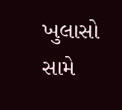ખુલાસો સામે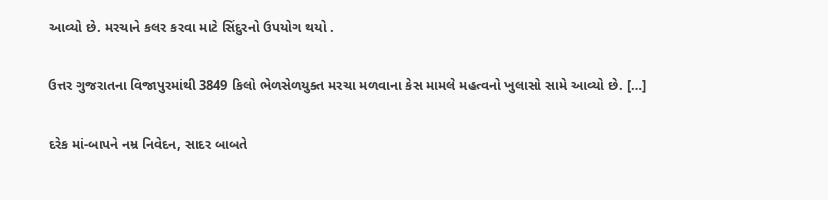આવ્યો છે. મરચાને કલર કરવા માટે સિંદુરનો ઉપયોગ થયો .

ઉત્તર ગુજરાતના વિજાપુરમાંથી 3849 કિલો ભેળસેળયુક્ત મરચા મળવાના કેસ મામલે મહત્વનો ખુલાસો સામે આવ્યો છે. […]

દરેક માં-બાપને નમ્ર નિવેદન, સાદર બાબતે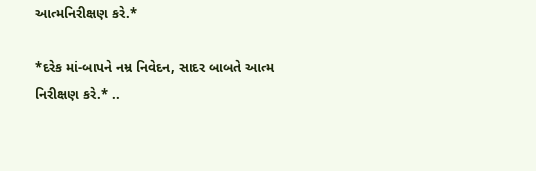આત્મનિરીક્ષણ કરે.*

*દરેક માં-બાપને નમ્ર નિવેદન, સાદર બાબતે આત્મ નિરીક્ષણ કરે.* ..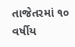તાજેતરમાં ૧૦ વર્ષીય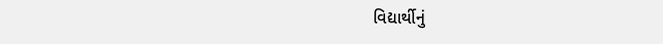વિદ્યાર્થીનું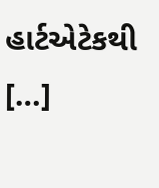હાર્ટએટેકથી […]